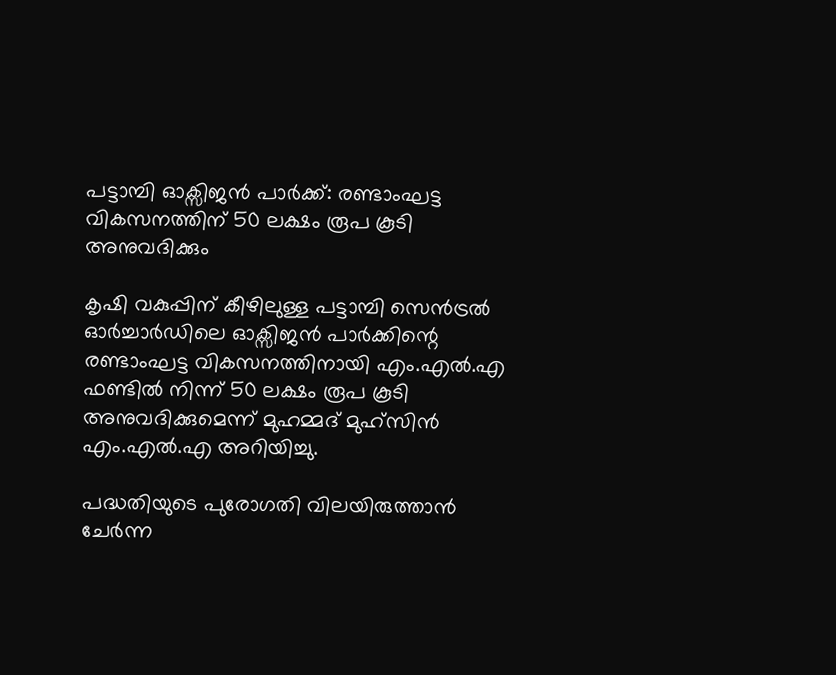പട്ടാമ്പി ഓക്സിജൻ പാർക്ക്: രണ്ടാംഘട്ട വികസനത്തിന് 50 ലക്ഷം രൂപ കൂടി അനുവദിക്കും

കൃഷി വകുപ്പിന് കീഴിലുള്ള പട്ടാമ്പി സെൻട്രൽ ഓർച്ചാർഡിലെ ഓക്സിജൻ പാർക്കിന്റെ രണ്ടാംഘട്ട വികസനത്തിനായി എം.എൽ.എ ഫണ്ടിൽ നിന്ന് 50 ലക്ഷം രൂപ കൂടി അനുവദിക്കുമെന്ന് മുഹമ്മദ് മുഹ്സിൻ എം.എൽ.എ അറിയിച്ചു.

പദ്ധതിയുടെ പുരോഗതി വിലയിരുത്താൻ ചേർന്ന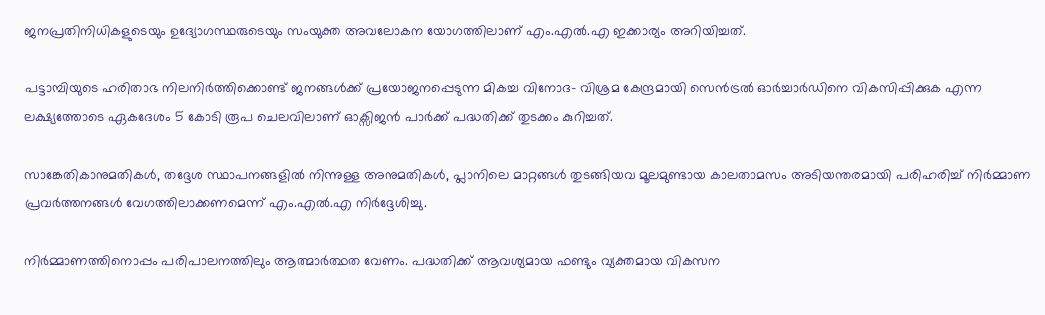ജനപ്രതിനിധികളുടെയും ഉദ്യോഗസ്ഥരുടെയും സംയുക്ത അവലോകന യോഗത്തിലാണ് എം.എൽ.എ ഇക്കാര്യം അറിയിച്ചത്.

പട്ടാമ്പിയുടെ ഹരിതാഭ നിലനിർത്തിക്കൊണ്ട് ജനങ്ങൾക്ക് പ്രയോജനപ്പെടുന്ന മികച്ച വിനോദ- വിശ്രമ കേന്ദ്രമായി സെൻട്രൽ ഓർച്ചാർഡിനെ വികസിപ്പിക്കുക എന്ന ലക്ഷ്യത്തോടെ ഏകദേശം 5 കോടി രൂപ ചെലവിലാണ് ഓക്സിജൻ പാർക്ക് പദ്ധതിക്ക് തുടക്കം കുറിച്ചത്.

സാങ്കേതികാനുമതികൾ, തദ്ദേശ സ്ഥാപനങ്ങളിൽ നിന്നുള്ള അനുമതികൾ, പ്ലാനിലെ മാറ്റങ്ങൾ തുടങ്ങിയവ മൂലമുണ്ടായ കാലതാമസം അടിയന്തരമായി പരിഹരിച്ച് നിർമ്മാണ പ്രവർത്തനങ്ങൾ വേഗത്തിലാക്കണമെന്ന് എം.എൽ.എ നിർദ്ദേശിച്ചു.

നിർമ്മാണത്തിനൊപ്പം പരിപാലനത്തിലും ആത്മാർത്ഥത വേണം. പദ്ധതിക്ക് ആവശ്യമായ ഫണ്ടും വ്യക്തമായ വികസന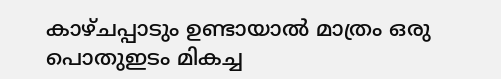കാഴ്ചപ്പാടും ഉണ്ടായാൽ മാത്രം ഒരു പൊതുഇടം മികച്ച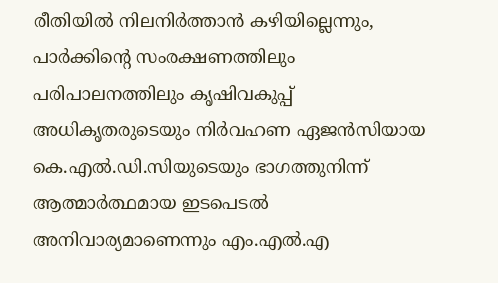രീതിയിൽ നിലനിർത്താൻ കഴിയില്ലെന്നും, പാർക്കിന്റെ സംരക്ഷണത്തിലും പരിപാലനത്തിലും കൃഷിവകുപ്പ് അധികൃതരുടെയും നിർവഹണ ഏജൻസിയായ കെ.എൽ.ഡി.സിയുടെയും ഭാഗത്തുനിന്ന് ആത്മാർത്ഥമായ ഇടപെടൽ അനിവാര്യമാണെന്നും എം.എൽ.എ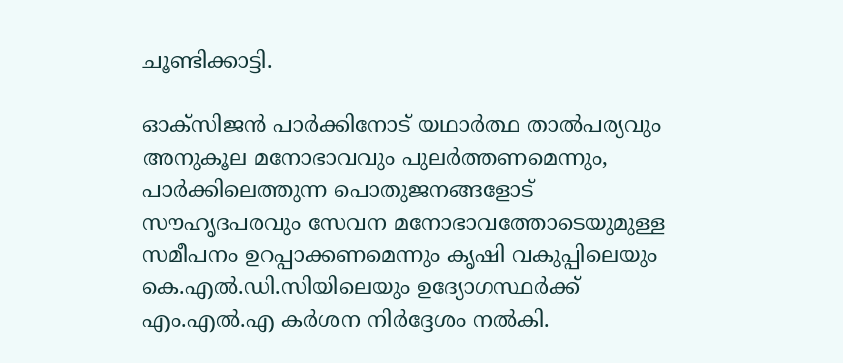ചൂണ്ടിക്കാട്ടി.

ഓക്സിജൻ പാർക്കിനോട് യഥാർത്ഥ താൽപര്യവും അനുകൂല മനോഭാവവും പുലർത്തണമെന്നും, പാർക്കിലെത്തുന്ന പൊതുജനങ്ങളോട് സൗഹൃദപരവും സേവന മനോഭാവത്തോടെയുമുള്ള സമീപനം ഉറപ്പാക്കണമെന്നും കൃഷി വകുപ്പിലെയും കെ.എൽ.ഡി.സിയിലെയും ഉദ്യോഗസ്ഥർക്ക് എം.എൽ.എ കർശന നിർദ്ദേശം നൽകി.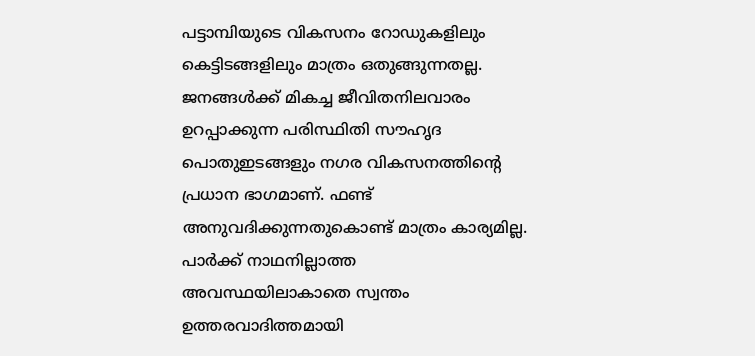പട്ടാമ്പിയുടെ വികസനം റോഡുകളിലും കെട്ടിടങ്ങളിലും മാത്രം ഒതുങ്ങുന്നതല്ല. ജനങ്ങൾക്ക് മികച്ച ജീവിതനിലവാരം ഉറപ്പാക്കുന്ന പരിസ്ഥിതി സൗഹൃദ പൊതുഇടങ്ങളും നഗര വികസനത്തിന്റെ പ്രധാന ഭാഗമാണ്. ഫണ്ട് അനുവദിക്കുന്നതുകൊണ്ട് മാത്രം കാര്യമില്ല. പാർക്ക് നാഥനില്ലാത്ത അവസ്ഥയിലാകാതെ സ്വന്തം ഉത്തരവാദിത്തമായി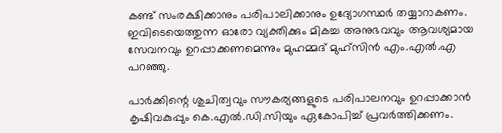കണ്ട് സംരക്ഷിക്കാനും പരിപാലിക്കാനും ഉദ്യോഗസ്ഥർ തയ്യാറാകണം. ഇവിടെയെത്തുന്ന ഓരോ വ്യക്തിക്കും മികച്ച അനുഭവവും ആവശ്യമായ സേവനവും ഉറപ്പാക്കണമെന്നും മുഹമ്മദ് മുഹ്സിൻ എം.എൽ.എ പറഞ്ഞു.

പാർക്കിന്റെ ശുചിത്വവും സൗകര്യങ്ങളുടെ പരിപാലനവും ഉറപ്പാക്കാൻ കൃഷിവകുപ്പും കെ.എൽ.ഡി.സിയും ഏകോപിച്ച് പ്രവർത്തിക്കണം.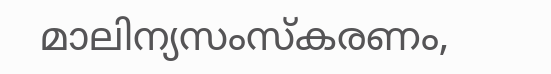മാലിന്യസംസ്കരണം,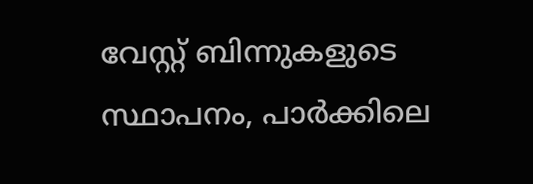വേസ്റ്റ് ബിന്നുകളുടെ സ്ഥാപനം, പാർക്കിലെ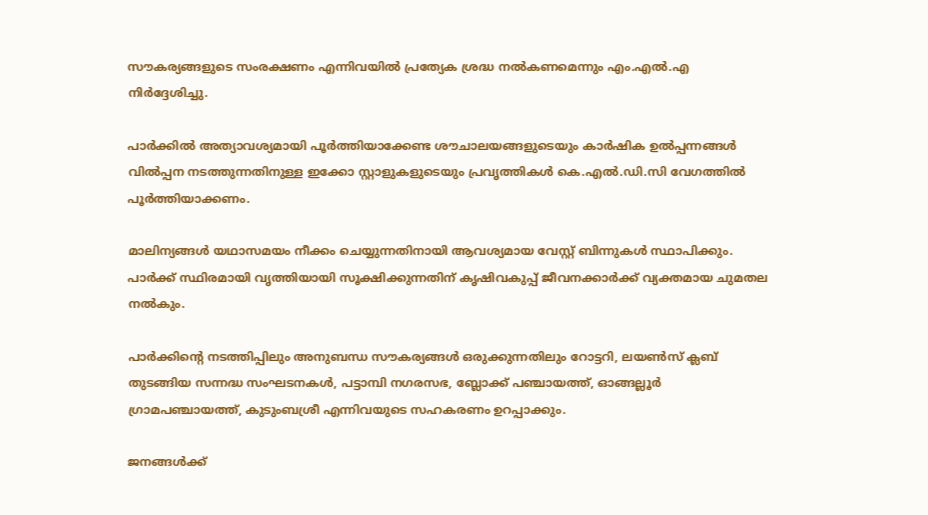സൗകര്യങ്ങളുടെ സംരക്ഷണം എന്നിവയിൽ പ്രത്യേക ശ്രദ്ധ നൽകണമെന്നും എം.എൽ.എ നിർദ്ദേശിച്ചു.

പാർക്കിൽ അത്യാവശ്യമായി പൂർത്തിയാക്കേണ്ട ശൗചാലയങ്ങളുടെയും കാർഷിക ഉൽപ്പന്നങ്ങൾ വിൽപ്പന നടത്തുന്നതിനുള്ള ഇക്കോ സ്റ്റാളുകളുടെയും പ്രവൃത്തികൾ കെ.എൽ.ഡി.സി വേഗത്തിൽ പൂർത്തിയാക്കണം.

മാലിന്യങ്ങൾ യഥാസമയം നീക്കം ചെയ്യുന്നതിനായി ആവശ്യമായ വേസ്റ്റ് ബിന്നുകൾ സ്ഥാപിക്കും. പാർക്ക് സ്ഥിരമായി വൃത്തിയായി സൂക്ഷിക്കുന്നതിന് കൃഷിവകുപ്പ് ജീവനക്കാർക്ക് വ്യക്തമായ ചുമതല നൽകും.

പാർക്കിന്റെ നടത്തിപ്പിലും അനുബന്ധ സൗകര്യങ്ങൾ ഒരുക്കുന്നതിലും റോട്ടറി, ലയൺസ് ക്ലബ് തുടങ്ങിയ സന്നദ്ധ സംഘടനകൾ, പട്ടാമ്പി നഗരസഭ, ബ്ലോക്ക് പഞ്ചായത്ത്, ഓങ്ങല്ലൂർ ഗ്രാമപഞ്ചായത്ത്, കുടുംബശ്രീ എന്നിവയുടെ സഹകരണം ഉറപ്പാക്കും.

ജനങ്ങൾക്ക്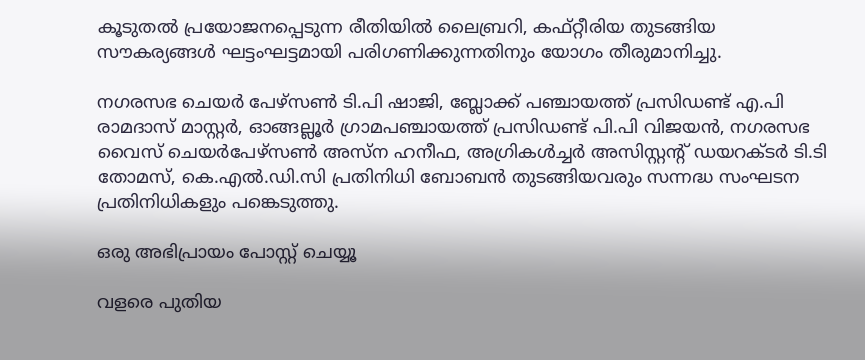കൂടുതൽ പ്രയോജനപ്പെടുന്ന രീതിയിൽ ലൈബ്രറി, കഫ്റ്റീരിയ തുടങ്ങിയ സൗകര്യങ്ങൾ ഘട്ടംഘട്ടമായി പരിഗണിക്കുന്നതിനും യോഗം തീരുമാനിച്ചു.

നഗരസഭ ചെയർ പേഴ്സൺ ടി.പി ഷാജി, ബ്ലോക്ക് പഞ്ചായത്ത് പ്രസിഡണ്ട് എ.പി രാമദാസ് മാസ്റ്റർ, ഓങ്ങല്ലൂർ ഗ്രാമപഞ്ചായത്ത് പ്രസിഡണ്ട് പി.പി വിജയൻ, നഗരസഭ വൈസ് ചെയർപേഴ്സൺ അസ്ന ഹനീഫ, അഗ്രികൾച്ചർ അസിസ്റ്റൻ്റ് ഡയറക്ടർ ടി.ടി തോമസ്, കെ.എൽ.ഡി.സി പ്രതിനിധി ബോബൻ തുടങ്ങിയവരും സന്നദ്ധ സംഘടന പ്രതിനിധികളും പങ്കെടുത്തു.

ഒരു അഭിപ്രായം പോസ്റ്റ് ചെയ്യൂ

വളരെ പുതിയ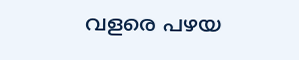വളരെ പഴയ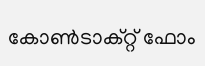കോൺടാക്റ്റ് ഫോം